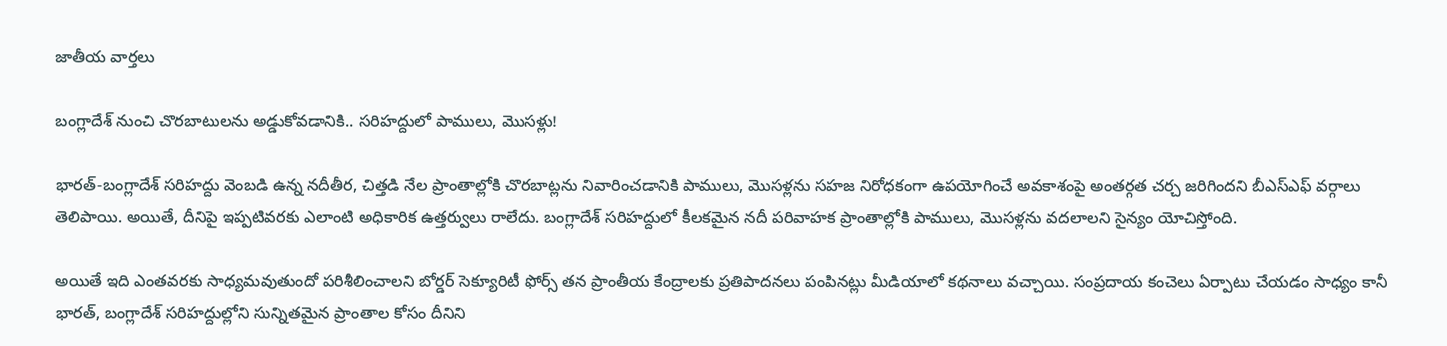జాతీయ వార్తలు

బంగ్లాదేశ్ నుంచి చొరబాటులను అడ్డుకోవడానికి.. సరిహద్దులో పాములు, మొసళ్లు!

భారత్-బంగ్లాదేశ్ సరిహద్దు వెంబడి ఉన్న నదీతీర, చిత్తడి నేల ప్రాంతాల్లోకి చొరబాట్లను నివారించడానికి పాములు, మొసళ్లను సహజ నిరోధకంగా ఉపయోగించే అవకాశంపై అంతర్గత చర్చ జరిగిందని బీఎస్ఎఫ్ వర్గాలు తెలిపాయి. అయితే, దీనిపై ఇప్పటివరకు ఎలాంటి అధికారిక ఉత్తర్వులు రాలేదు. బంగ్లాదేశ్ సరిహద్దులో కీలకమైన నదీ పరివాహక ప్రాంతాల్లోకి పాములు, మొసళ్లను వదలాలని సైన్యం యోచిస్తోంది.

అయితే ఇది ఎంతవరకు సాధ్యమవుతుందో పరిశీలించాలని బోర్డర్ సెక్యూరిటీ ఫోర్స్ తన ప్రాంతీయ కేంద్రాలకు ప్రతిపాదనలు పంపినట్లు మీడియాలో కథనాలు వచ్చాయి. సంప్రదాయ కంచెలు ఏర్పాటు చేయడం సాధ్యం కానీ భారత్, బంగ్లాదేశ్ సరిహద్దుల్లోని సున్నితమైన ప్రాంతాల కోసం దీనిని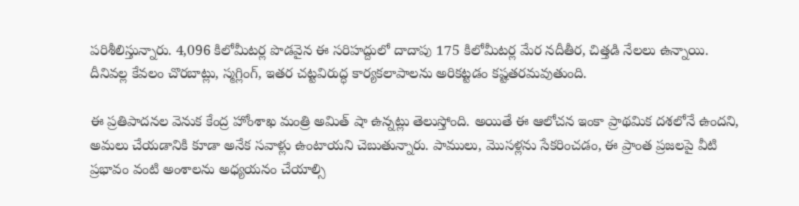పరిశీలిస్తున్నారు. 4,096 కిలోమీటర్ల పొడవైన ఈ సరిహద్దులో దాదాపు 175 కిలోమీటర్ల మేర నదీతీర, చిత్తడి నేలలు ఉన్నాయి. దీనివల్ల కేవలం చొరబాట్లు, స్మగ్లింగ్, ఇతర చట్టవిరుద్ధ కార్యకలాపాలను అరికట్టడం కష్టతరమవుతుంది.

ఈ ప్రతిపాదనల వెనుక కేంద్ర హోంశాఖ మంత్రి అమిత్ షా ఉన్నట్లు తెలుస్తోంది. అయితే ఈ ఆలోచన ఇంకా ప్రాథమిక దశలోనే ఉందని, అమలు చేయడానికి కూడా అనేక సవాళ్లు ఉంటాయని చెబుతున్నారు. పాములు, మొసళ్లను సేకరించడం, ఈ ప్రాంత ప్రజలపై వీటి ప్రభావం వంటి అంశాలను అధ్యయనం చేయాల్సి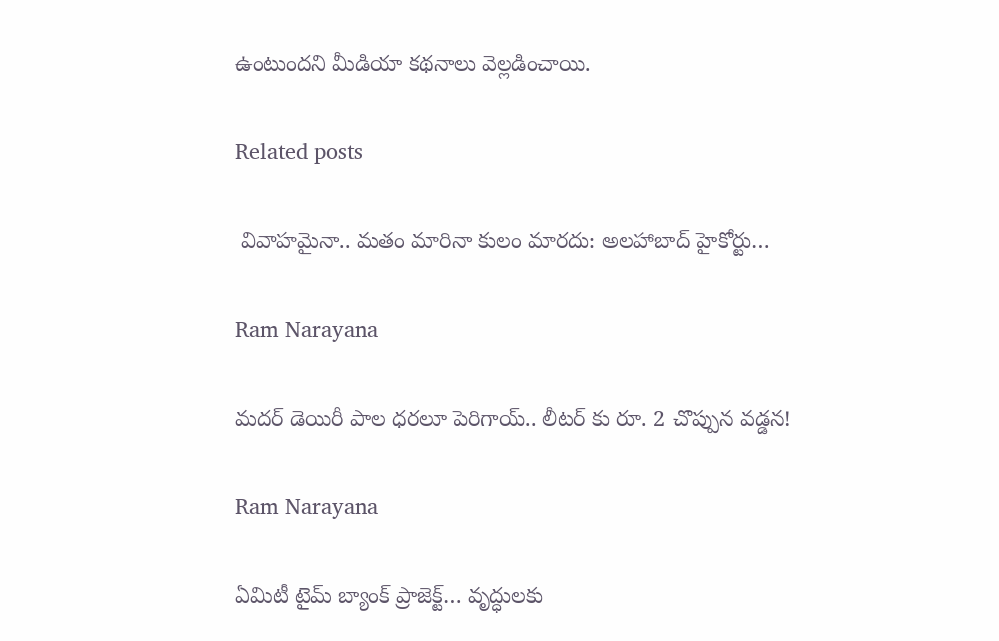ఉంటుందని మీడియా కథనాలు వెల్లడించాయి.

Related posts

 వివాహమైనా.. మతం మారినా కులం మారదు: అలహాబాద్ హైకోర్టు…

Ram Narayana

మదర్ డెయిరీ పాల ధరలూ పెరిగాయ్.. లీటర్ కు రూ. 2 చొప్పున వడ్డన!

Ram Narayana

ఏమిటీ టైమ్ బ్యాంక్ ప్రాజెక్ట్… వృద్ధులకు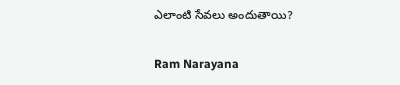ఎలాంటి సేవలు అందుతాయి?

Ram Narayana